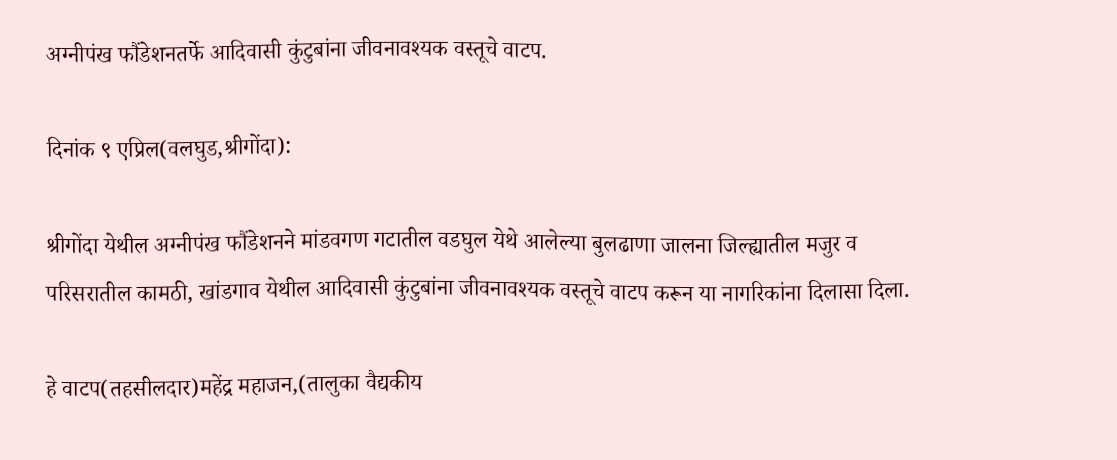अग्नीपंख फौंडेशनतर्फे आदिवासी कुंटुबांना जीवनावश्यक वस्तूचे वाटप.

दिनांक ९ एप्रिल(वलघुड,श्रीगोंदा):

श्रीगोंदा येथील अग्नीपंख फौंडेशनने मांडवगण गटातील वडघुल येथे आलेल्या बुलढाणा जालना जिल्ह्यातील मजुर व परिसरातील कामठी, खांडगाव येथील आदिवासी कुंटुबांना जीवनावश्यक वस्तूचे वाटप करून या नागरिकांना दिलासा दिला.

हे वाटप(तहसीलदार)महेंद्र महाजन,(तालुका वैद्यकीय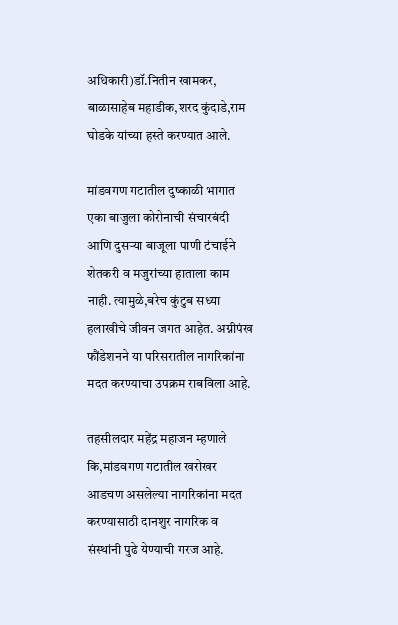अधिकारी)डॉ.नितीन खामकर, बाळासाहेब महाडीक,शरद कुंदाडे,राम घोडके यांच्या हस्ते करण्यात आले.

मांडवगण गटातील दुष्काळी भागात एका बाजुला कोरोनाची संचारबंदी आणि दुसऱ्या बाजूला पाणी टंचाईने शेतकरी व मजुरांच्या हाताला काम नाही. त्यामुळे,बरेच कुंटुब सध्या हलाखीचे जीवन जगत आहेत. अग्नीपंख फौंडेशनने या परिसरातील नागरिकांना मदत करण्याचा उपक्रम राबविला आहे.

तहसीलदार महेंद्र महाजन म्हणाले कि,मांडवगण गटातील खरोखर आडचण असलेल्या नागरिकांना मदत करण्यासाठी दानशुर नागरिक व संस्थांनी पुढे येण्याची गरज आहे.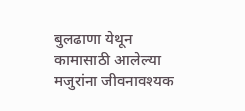बुलढाणा येथून कामासाठी आलेल्या मजुरांना जीवनावश्यक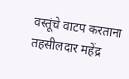वस्तूंचे वाटप करताना तहसीलदार महेंद्र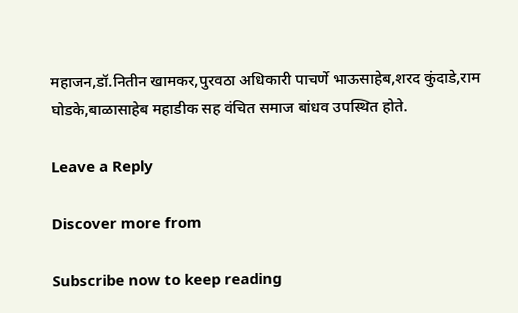महाजन,डॉ.नितीन खामकर,पुरवठा अधिकारी पाचर्णे भाऊसाहेब,शरद कुंदाडे,राम घोडके,बाळासाहेब महाडीक सह वंचित समाज बांधव उपस्थित होते.

Leave a Reply

Discover more from

Subscribe now to keep reading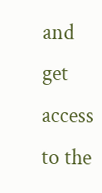and get access to the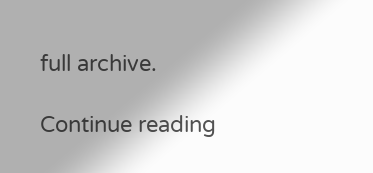full archive.

Continue reading